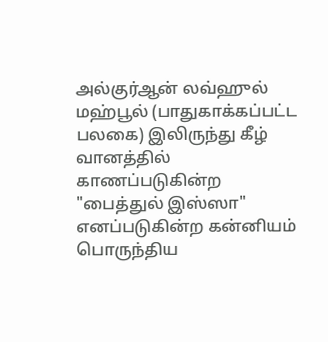அல்குர்ஆன் லவ்ஹுல் மஹ்பூல் (பாதுகாக்கப்பட்ட பலகை) இலிருந்து கீழ் வானத்தில் காணப்படுகின்ற "பைத்துல் இஸ்ஸா" எனப்படுகின்ற கன்னியம் பொருந்திய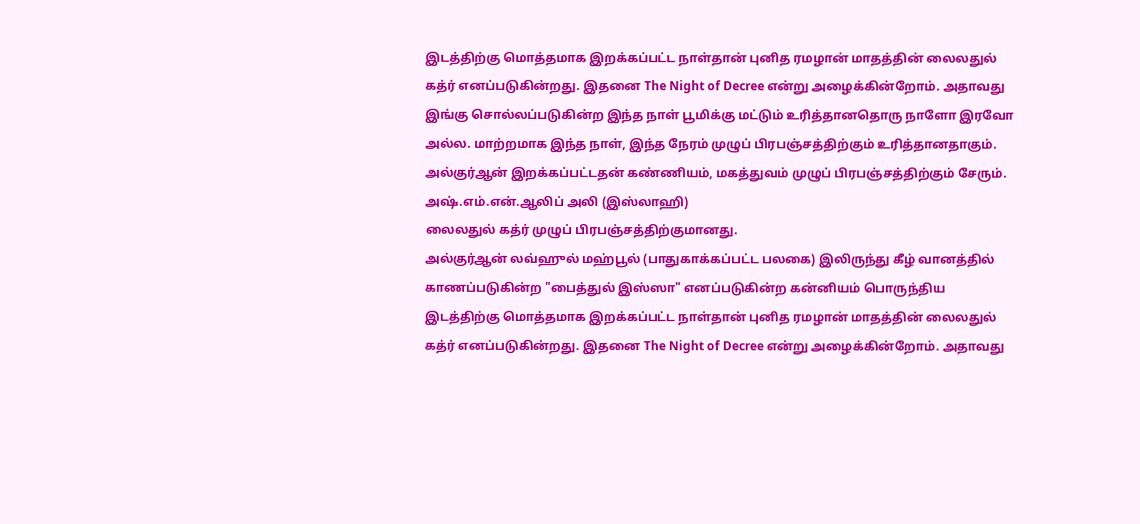இடத்திற்கு மொத்தமாக இறக்கப்பட்ட நாள்தான் புனித ரமழான் மாதத்தின் லைலதுல் கத்ர் எனப்படுகின்றது. இதனை The Night of Decree என்று அழைக்கின்றோம். அதாவது இங்கு சொல்லப்படுகின்ற இந்த நாள் பூமிக்கு மட்டும் உரித்தானதொரு நாளோ இரவோ அல்ல. மாற்றமாக இந்த நாள், இந்த நேரம் முழுப் பிரபஞ்சத்திற்கும் உரித்தானதாகும். அல்குர்ஆன் இறக்கப்பட்டதன் கண்ணியம், மகத்துவம் முழுப் பிரபஞ்சத்திற்கும் சேரும்.
அஷ்.எம்.என்.ஆலிப் அலி (இஸ்லாஹி)
லைலதுல் கத்ர் முழுப் பிரபஞ்சத்திற்குமானது.
அல்குர்ஆன் லவ்ஹுல் மஹ்பூல் (பாதுகாக்கப்பட்ட பலகை) இலிருந்து கீழ் வானத்தில் காணப்படுகின்ற "பைத்துல் இஸ்ஸா" எனப்படுகின்ற கன்னியம் பொருந்திய இடத்திற்கு மொத்தமாக இறக்கப்பட்ட நாள்தான் புனித ரமழான் மாதத்தின் லைலதுல் கத்ர் எனப்படுகின்றது. இதனை The Night of Decree என்று அழைக்கின்றோம். அதாவது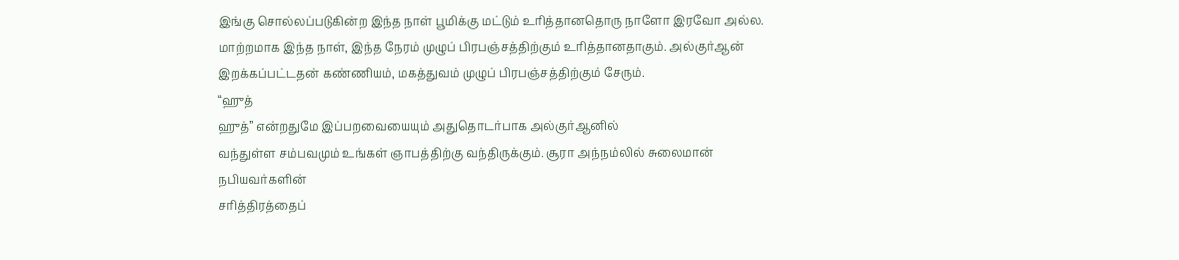இங்கு சொல்லப்படுகின்ற இந்த நாள் பூமிக்கு மட்டும் உரித்தானதொரு நாளோ இரவோ அல்ல. மாற்றமாக இந்த நாள், இந்த நேரம் முழுப் பிரபஞ்சத்திற்கும் உரித்தானதாகும். அல்குர்ஆன் இறக்கப்பட்டதன் கண்ணியம், மகத்துவம் முழுப் பிரபஞ்சத்திற்கும் சேரும்.
“ஹுத்
ஹுத்” என்றதுமே இப்பறவையையும் அதுதொடர்பாக அல்குர்ஆனில்
வந்துள்ள சம்பவமும் உங்கள் ஞாபத்திற்கு வந்திருக்கும். சூரா அந்நம்லில் சுலைமான் நபியவர்களின்
சரித்திரத்தைப்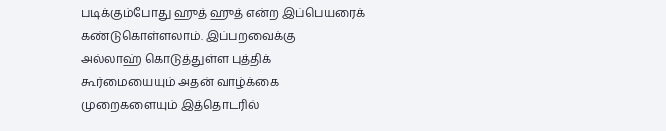படிக்கும்போது ஹுத் ஹுத் என்ற இப்பெயரைக் கண்டுகொள்ளலாம். இப்பறவைக்கு
அல்லாஹ் கொடுத்துள்ள புத்திக் கூர்மையையும் அதன் வாழ்க்கை முறைகளையும் இத்தொடரில்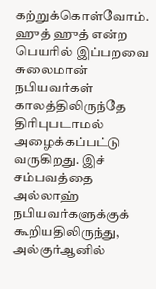கற்றுக்கொள்வோம்.
ஹுத் ஹுத் என்ற பெயரில் இப்பறவை சுலைமான் நபியவர்கள்
காலத்திலிருந்தே திரிபுபடாமல் அழைக்கப்பட்டு வருகிறது. இச் சம்பவத்தை அல்லாஹ் நபியவர்களுக்குக்
கூறியதிலிருந்து, அல்குர்ஆனில்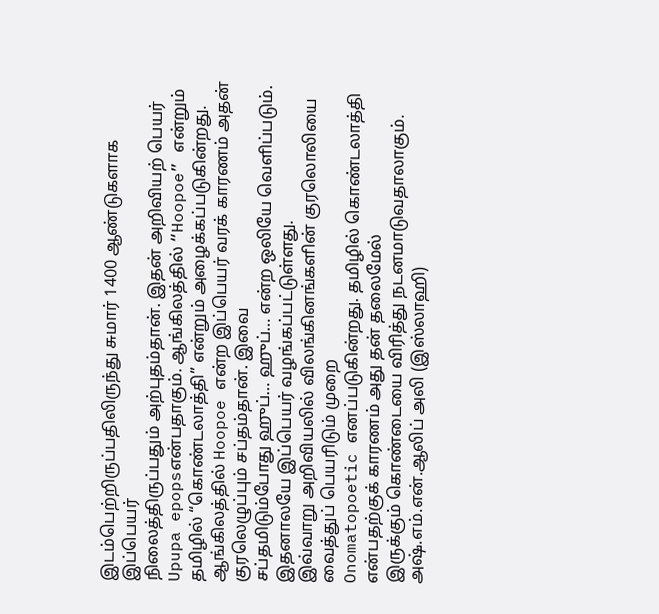இடம்பெற்றிருப்பதிலிருந்து சுமார் 1400 ஆண்டுகளாக இப்பெயர்
நிலைத்திருப்பதும் அற்புதம்தான். இதன் அறிவியற் பெயர் Upupa epopsஎன்பதாகும். ஆங்கிலத்தில் “Hoopoe” என்றும் தமிழில் “கொண்டலாத்தி” என்றும் அழைக்கப்படுகின்றது. ஆங்கிலத்தில் Hoopoe என்ற இப்பெயர் வரக் காரணம் அதன் குரலெழுப்பும் சப்தம்தான். இவை
சப்தமிடும்போது ஹுப்… ஹுப்… என்ற ஒலியே வெளிப்படும். இதனாலயே இப்பெயர் வழங்கப்பட்டுள்ளது.
இவ்வாறு அறிவியலில் விலங்கினங்களின் குரலொலியை வைத்துப் பெயரிடும் முறை
Onomatopoetic எனப்படுகின்றது. தமிழில் கொண்டலாத்தி என்பதற்குக் காரணம் அது தன் தலைமேல்
இருக்கும் கொண்டையை விரித்து நடனமாடுவதாலாகும்.
அஷ்.எம்.என்.ஆலிப் அலி (இஸ்லாஹி)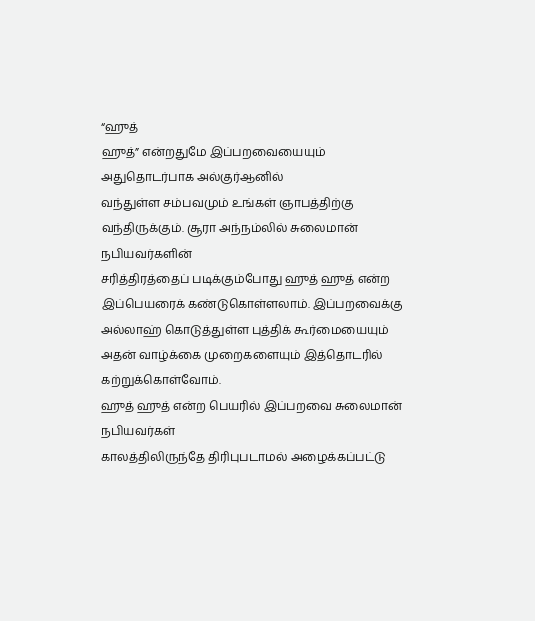“ஹுத்
ஹுத்” என்றதுமே இப்பறவையையும் அதுதொடர்பாக அல்குர்ஆனில்
வந்துள்ள சம்பவமும் உங்கள் ஞாபத்திற்கு வந்திருக்கும். சூரா அந்நம்லில் சுலைமான் நபியவர்களின்
சரித்திரத்தைப் படிக்கும்போது ஹுத் ஹுத் என்ற இப்பெயரைக் கண்டுகொள்ளலாம். இப்பறவைக்கு
அல்லாஹ் கொடுத்துள்ள புத்திக் கூர்மையையும் அதன் வாழ்க்கை முறைகளையும் இத்தொடரில் கற்றுக்கொள்வோம்.
ஹுத் ஹுத் என்ற பெயரில் இப்பறவை சுலைமான் நபியவர்கள்
காலத்திலிருந்தே திரிபுபடாமல் அழைக்கப்பட்டு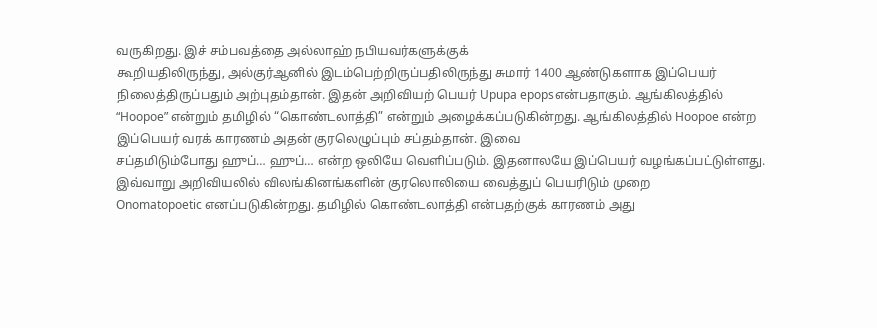வருகிறது. இச் சம்பவத்தை அல்லாஹ் நபியவர்களுக்குக்
கூறியதிலிருந்து, அல்குர்ஆனில் இடம்பெற்றிருப்பதிலிருந்து சுமார் 1400 ஆண்டுகளாக இப்பெயர்
நிலைத்திருப்பதும் அற்புதம்தான். இதன் அறிவியற் பெயர் Upupa epopsஎன்பதாகும். ஆங்கிலத்தில் “Hoopoe” என்றும் தமிழில் “கொண்டலாத்தி” என்றும் அழைக்கப்படுகின்றது. ஆங்கிலத்தில் Hoopoe என்ற இப்பெயர் வரக் காரணம் அதன் குரலெழுப்பும் சப்தம்தான். இவை
சப்தமிடும்போது ஹுப்… ஹுப்… என்ற ஒலியே வெளிப்படும். இதனாலயே இப்பெயர் வழங்கப்பட்டுள்ளது.
இவ்வாறு அறிவியலில் விலங்கினங்களின் குரலொலியை வைத்துப் பெயரிடும் முறை
Onomatopoetic எனப்படுகின்றது. தமிழில் கொண்டலாத்தி என்பதற்குக் காரணம் அது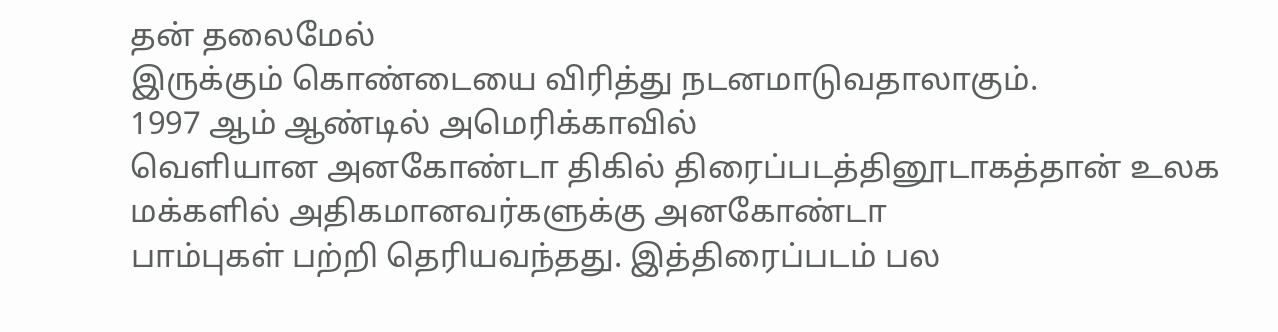தன் தலைமேல்
இருக்கும் கொண்டையை விரித்து நடனமாடுவதாலாகும்.
1997 ஆம் ஆண்டில் அமெரிக்காவில்
வெளியான அனகோண்டா திகில் திரைப்படத்தினூடாகத்தான் உலக மக்களில் அதிகமானவர்களுக்கு அனகோண்டா
பாம்புகள் பற்றி தெரியவந்தது. இத்திரைப்படம் பல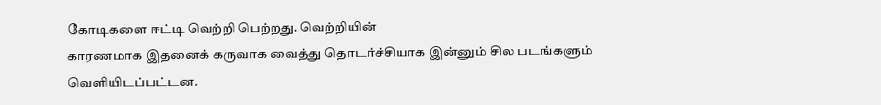கோடிகளை ஈட்டி வெற்றி பெற்றது. வெற்றியின்
காரணமாக இதனைக் கருவாக வைத்து தொடர்ச்சியாக இன்னும் சில படங்களும் வெளியிடப்பட்டன.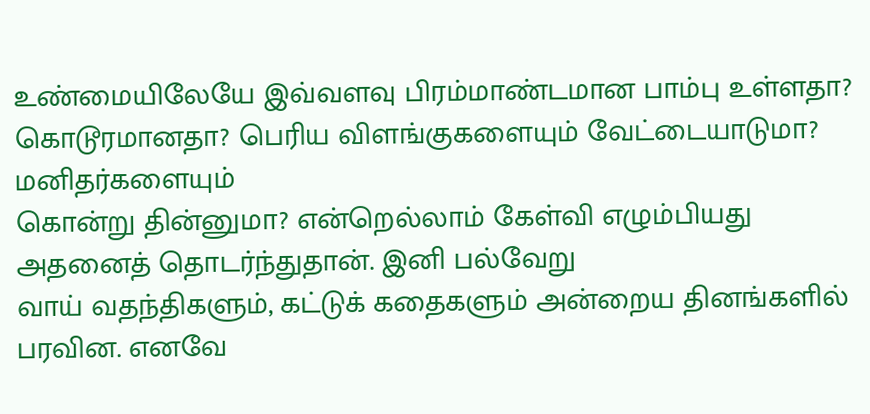உண்மையிலேயே இவ்வளவு பிரம்மாண்டமான பாம்பு உள்ளதா? கொடூரமானதா? பெரிய விளங்குகளையும் வேட்டையாடுமா? மனிதர்களையும்
கொன்று தின்னுமா? என்றெல்லாம் கேள்வி எழும்பியது அதனைத் தொடர்ந்துதான். இனி பல்வேறு
வாய் வதந்திகளும், கட்டுக் கதைகளும் அன்றைய தினங்களில் பரவின. எனவே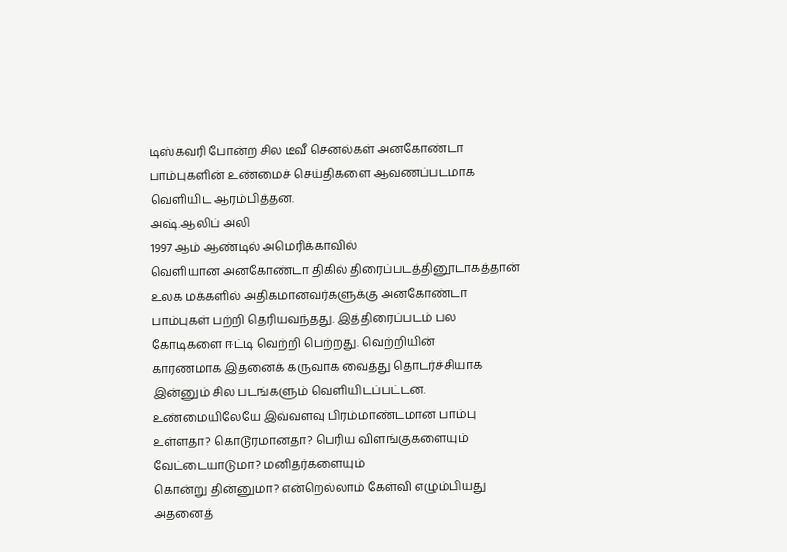டிஸ்கவரி போன்ற சில டீவீ செனல்கள் அனகோண்டா பாம்புகளின் உண்மைச் செய்திகளை ஆவணப்படமாக
வெளியிட ஆரம்பித்தன.
அஷ்.ஆலிப் அலி
1997 ஆம் ஆண்டில் அமெரிக்காவில்
வெளியான அனகோண்டா திகில் திரைப்படத்தினூடாகத்தான் உலக மக்களில் அதிகமானவர்களுக்கு அனகோண்டா
பாம்புகள் பற்றி தெரியவந்தது. இத்திரைப்படம் பல கோடிகளை ஈட்டி வெற்றி பெற்றது. வெற்றியின்
காரணமாக இதனைக் கருவாக வைத்து தொடர்ச்சியாக இன்னும் சில படங்களும் வெளியிடப்பட்டன.
உண்மையிலேயே இவ்வளவு பிரம்மாண்டமான பாம்பு உள்ளதா? கொடூரமானதா? பெரிய விளங்குகளையும் வேட்டையாடுமா? மனிதர்களையும்
கொன்று தின்னுமா? என்றெல்லாம் கேள்வி எழும்பியது அதனைத்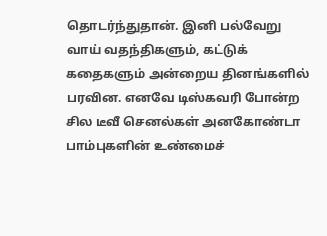தொடர்ந்துதான். இனி பல்வேறு
வாய் வதந்திகளும், கட்டுக் கதைகளும் அன்றைய தினங்களில் பரவின. எனவே டிஸ்கவரி போன்ற சில டீவீ செனல்கள் அனகோண்டா பாம்புகளின் உண்மைச்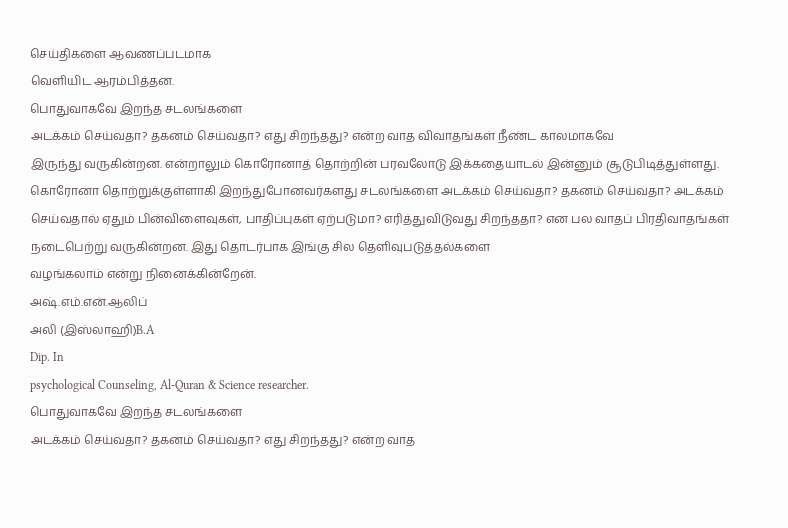செய்திகளை ஆவணப்படமாக
வெளியிட ஆரம்பித்தன.
பொதுவாகவே இறந்த சடலங்களை
அடக்கம் செய்வதா? தகனம் செய்வதா? எது சிறந்தது? என்ற வாத விவாதங்கள் நீண்ட காலமாகவே
இருந்து வருகின்றன. என்றாலும் கொரோனாத் தொற்றின் பரவலோடு இக்கதையாடல் இன்னும் சூடுபிடித்துள்ளது.
கொரோனா தொற்றுக்குள்ளாகி இறந்துபோனவர்களது சடலங்களை அடக்கம் செய்வதா? தகனம் செய்வதா? அடக்கம் செய்வதால் ஏதும் பின்விளைவுகள், பாதிப்புகள் ஏற்படுமா? எரித்துவிடுவது சிறந்ததா? என பல வாதப் பிரதிவாதங்கள் நடைபெற்று வருகின்றன. இது தொடர்பாக இங்கு சில தெளிவுபடுத்தல்களை
வழங்கலாம் என்று நினைக்கின்றேன்.
அஷ்.எம்.என்.ஆலிப்
அலி (இஸ்லாஹி)B.A
Dip. In
psychological Counseling, Al-Quran & Science researcher.
பொதுவாகவே இறந்த சடலங்களை
அடக்கம் செய்வதா? தகனம் செய்வதா? எது சிறந்தது? என்ற வாத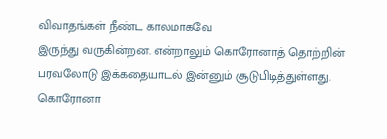விவாதங்கள் நீண்ட காலமாகவே
இருந்து வருகின்றன. என்றாலும் கொரோனாத் தொற்றின் பரவலோடு இக்கதையாடல் இன்னும் சூடுபிடித்துள்ளது.
கொரோனா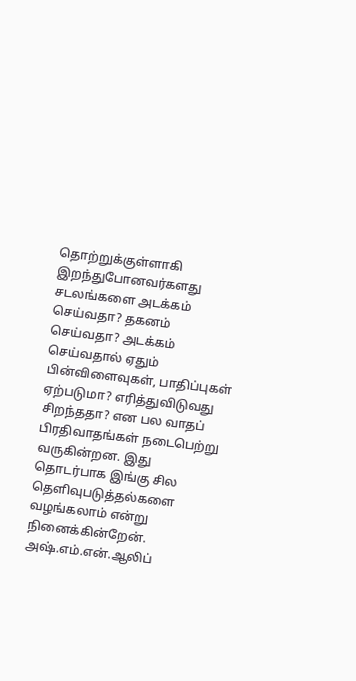தொற்றுக்குள்ளாகி இறந்துபோனவர்களது சடலங்களை அடக்கம் செய்வதா? தகனம் செய்வதா? அடக்கம் செய்வதால் ஏதும் பின்விளைவுகள், பாதிப்புகள் ஏற்படுமா? எரித்துவிடுவது சிறந்ததா? என பல வாதப் பிரதிவாதங்கள் நடைபெற்று வருகின்றன. இது தொடர்பாக இங்கு சில தெளிவுபடுத்தல்களை
வழங்கலாம் என்று நினைக்கின்றேன்.
அஷ்.எம்.என்.ஆலிப்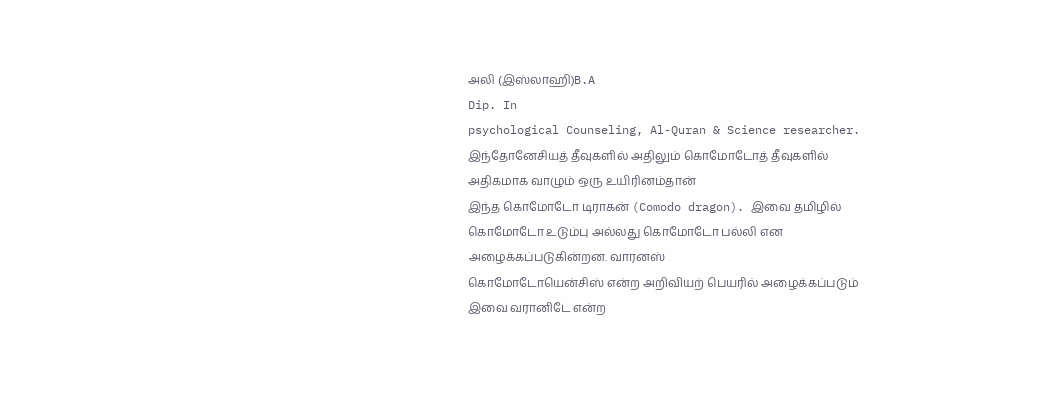அலி (இஸ்லாஹி)B.A
Dip. In
psychological Counseling, Al-Quran & Science researcher.
இந்தோனேசியத் தீவுகளில் அதிலும் கொமோடோத் தீவுகளில் அதிகமாக வாழும் ஒரு உயிரினம்தான்
இந்த கொமோடோ டிராகன் (Comodo dragon). இவை தமிழில் கொமோடோ உடும்பு அல்லது கொமோடோ பல்லி என அழைக்கப்படுகின்றன. வாரனஸ்
கொமோடோயென்சிஸ் என்ற அறிவியற் பெயரில் அழைக்கப்படும் இவை வரானிடே என்ற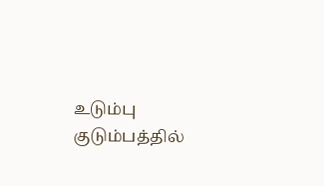உடும்பு குடும்பத்தில்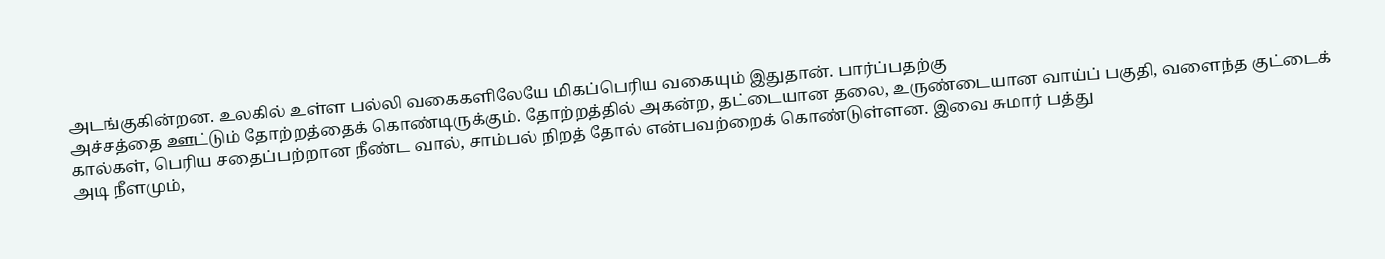அடங்குகின்றன. உலகில் உள்ள பல்லி வகைகளிலேயே மிகப்பெரிய வகையும் இதுதான். பார்ப்பதற்கு
அச்சத்தை ஊட்டும் தோற்றத்தைக் கொண்டிருக்கும். தோற்றத்தில் அகன்ற, தட்டையான தலை, உருண்டையான வாய்ப் பகுதி, வளைந்த குட்டைக் கால்கள், பெரிய சதைப்பற்றான நீண்ட வால், சாம்பல் நிறத் தோல் என்பவற்றைக் கொண்டுள்ளன. இவை சுமார் பத்து
அடி நீளமும்,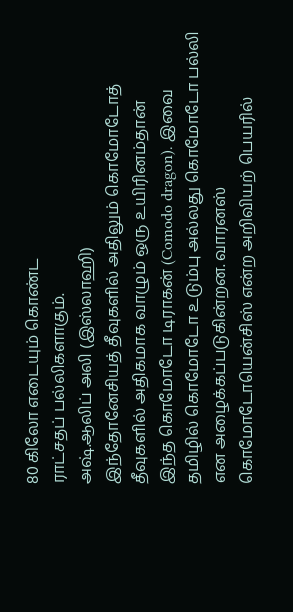80 கிலோ எடையும் கொண்ட
ராட்சதப் பல்லிகளாகும்.
அஷ்.ஆலிப் அலி (இஸ்லாஹி)
இந்தோனேசியத் தீவுகளில் அதிலும் கொமோடோத் தீவுகளில் அதிகமாக வாழும் ஒரு உயிரினம்தான்
இந்த கொமோடோ டிராகன் (Comodo dragon). இவை தமிழில் கொமோடோ உடும்பு அல்லது கொமோடோ பல்லி என அழைக்கப்படுகின்றன. வாரனஸ்
கொமோடோயென்சிஸ் என்ற அறிவியற் பெயரில்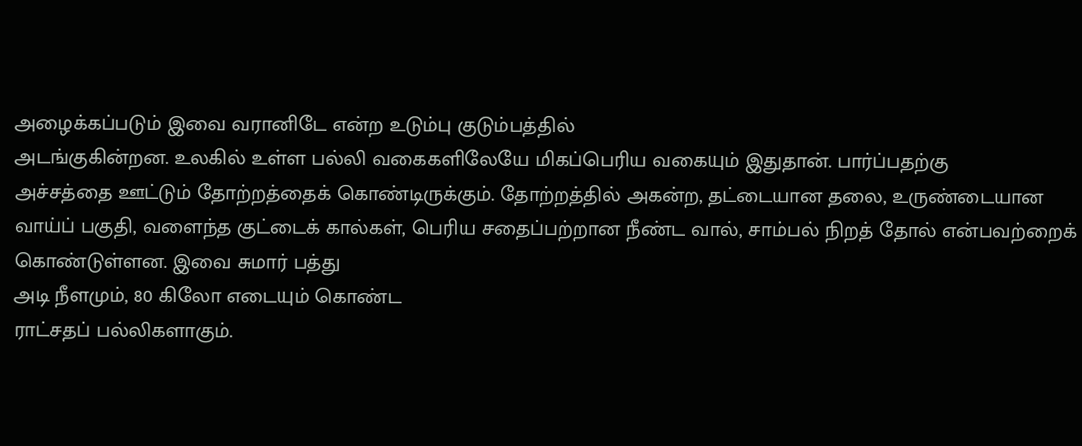அழைக்கப்படும் இவை வரானிடே என்ற உடும்பு குடும்பத்தில்
அடங்குகின்றன. உலகில் உள்ள பல்லி வகைகளிலேயே மிகப்பெரிய வகையும் இதுதான். பார்ப்பதற்கு
அச்சத்தை ஊட்டும் தோற்றத்தைக் கொண்டிருக்கும். தோற்றத்தில் அகன்ற, தட்டையான தலை, உருண்டையான வாய்ப் பகுதி, வளைந்த குட்டைக் கால்கள், பெரிய சதைப்பற்றான நீண்ட வால், சாம்பல் நிறத் தோல் என்பவற்றைக் கொண்டுள்ளன. இவை சுமார் பத்து
அடி நீளமும், 80 கிலோ எடையும் கொண்ட
ராட்சதப் பல்லிகளாகும்.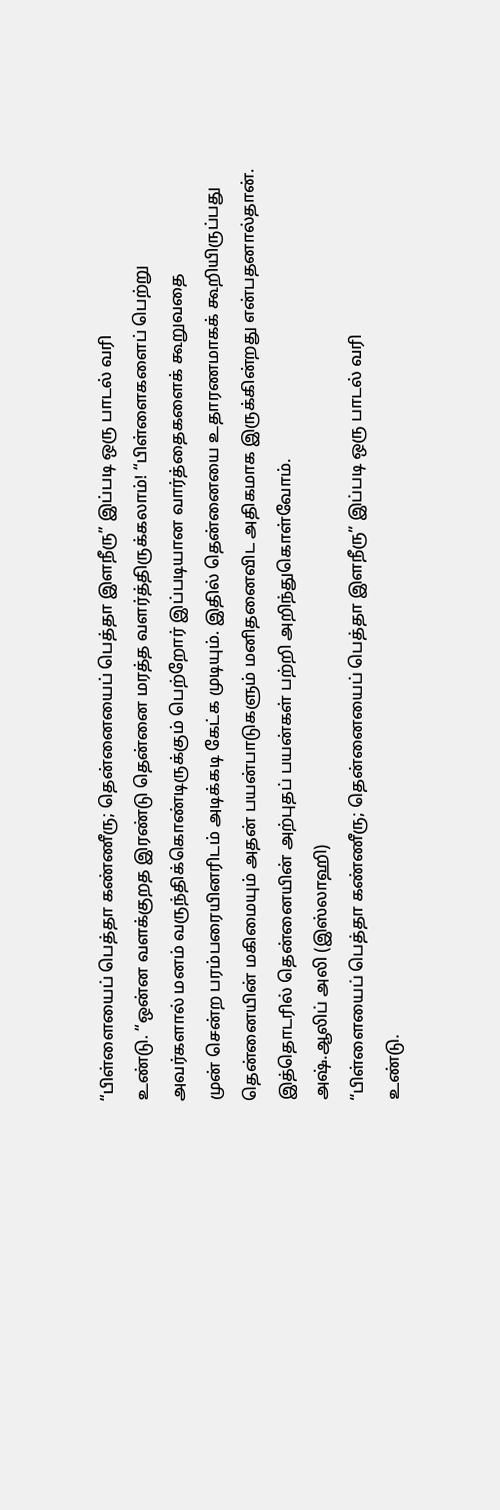“பிள்ளையைப் பெத்தா கண்ணீரு; தென்னையைப் பெத்தா இளநீரு” இப்படி ஒரு பாடல் வரி
உண்டு. “ஒன்ன வளக்குறத இரண்டு தென்னை மரத்த வளர்த்திருக்கலாம்! “பிள்ளைகளைப் பெற்று
அவர்களால் மனம் வருந்திக்கொண்டிருக்கும் பெற்றோர் இப்படியான வார்த்தைகளைக் கூறுவதை
முன் சென்ற பரம்பரையினரிடம் அடிக்கடி கேட்க முடியும். இதில் தென்னையை உதாரணமாகக் கூறியிருப்பது
தென்னையின் மகிமையும் அதன் பயன்பாடுகளும் மனிதனைவிட அதிகமாக இருக்கின்றது என்பதனால்தான்.
இத்தொடரில் தென்னையின் அற்புதப் பயன்கள் பற்றி அறிந்துகொள்வோம்.
அஷ்.ஆலிப் அலி (இஸ்லாஹி)
“பிள்ளையைப் பெத்தா கண்ணீரு; தென்னையைப் பெத்தா இளநீரு” இப்படி ஒரு பாடல் வரி
உண்டு.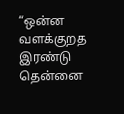“ஒன்ன வளக்குறத இரண்டு தென்னை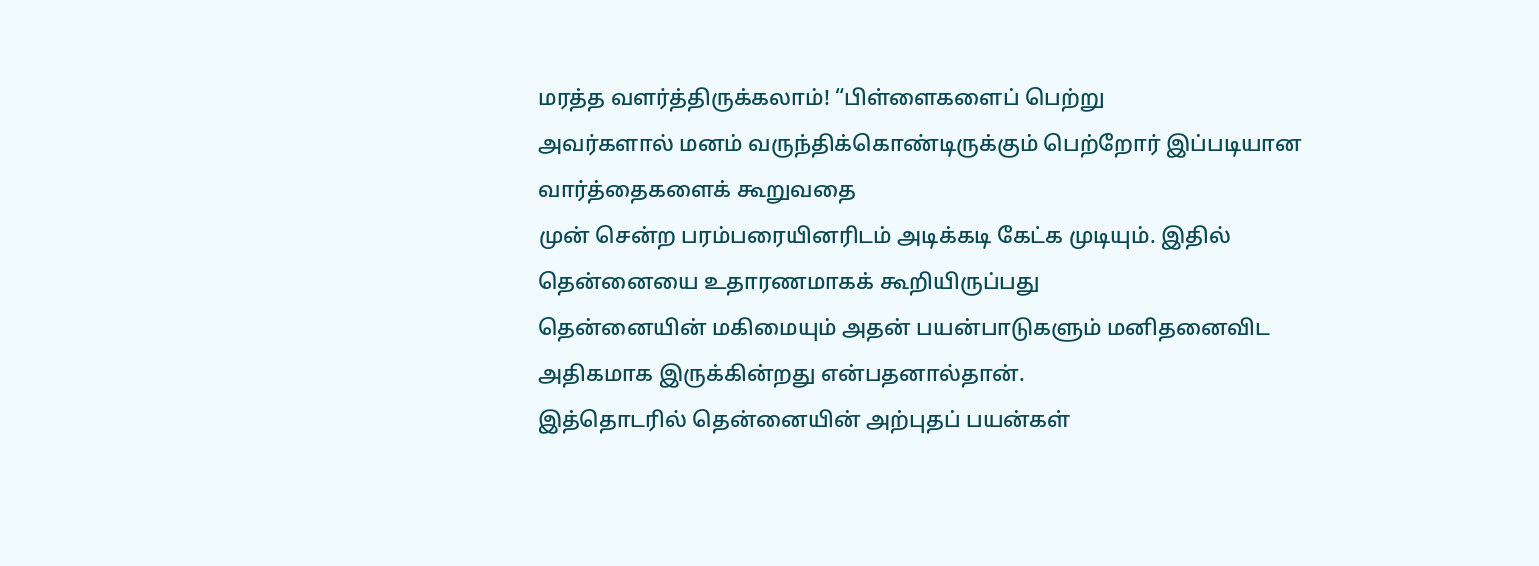மரத்த வளர்த்திருக்கலாம்! “பிள்ளைகளைப் பெற்று
அவர்களால் மனம் வருந்திக்கொண்டிருக்கும் பெற்றோர் இப்படியான வார்த்தைகளைக் கூறுவதை
முன் சென்ற பரம்பரையினரிடம் அடிக்கடி கேட்க முடியும். இதில் தென்னையை உதாரணமாகக் கூறியிருப்பது
தென்னையின் மகிமையும் அதன் பயன்பாடுகளும் மனிதனைவிட அதிகமாக இருக்கின்றது என்பதனால்தான்.
இத்தொடரில் தென்னையின் அற்புதப் பயன்கள்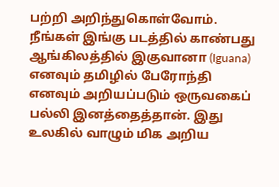பற்றி அறிந்துகொள்வோம்.
நீங்கள் இங்கு படத்தில் காண்பது ஆங்கிலத்தில் இகுவானா (Iguana) எனவும் தமிழில் பேரோந்தி எனவும் அறியப்படும் ஒருவகைப் பல்லி இனத்தைத்தான். இது உலகில் வாழும் மிக அறிய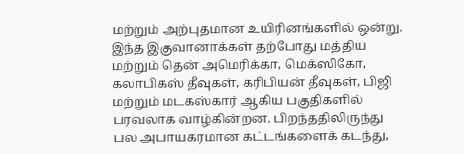மற்றும் அற்புதமான உயிரினங்களில் ஒன்று. இந்த இகுவானாக்கள் தற்போது மத்திய மற்றும் தென் அமெரிக்கா, மெக்ஸிகோ, கலாபிகஸ் தீவுகள், கரிபியன் தீவுகள், பிஜி மற்றும் மடகஸ்கார் ஆகிய பகுதிகளில் பரவலாக வாழ்கின்றன. பிறந்ததிலிருந்து பல அபாயகரமான கட்டங்களைக் கடந்து,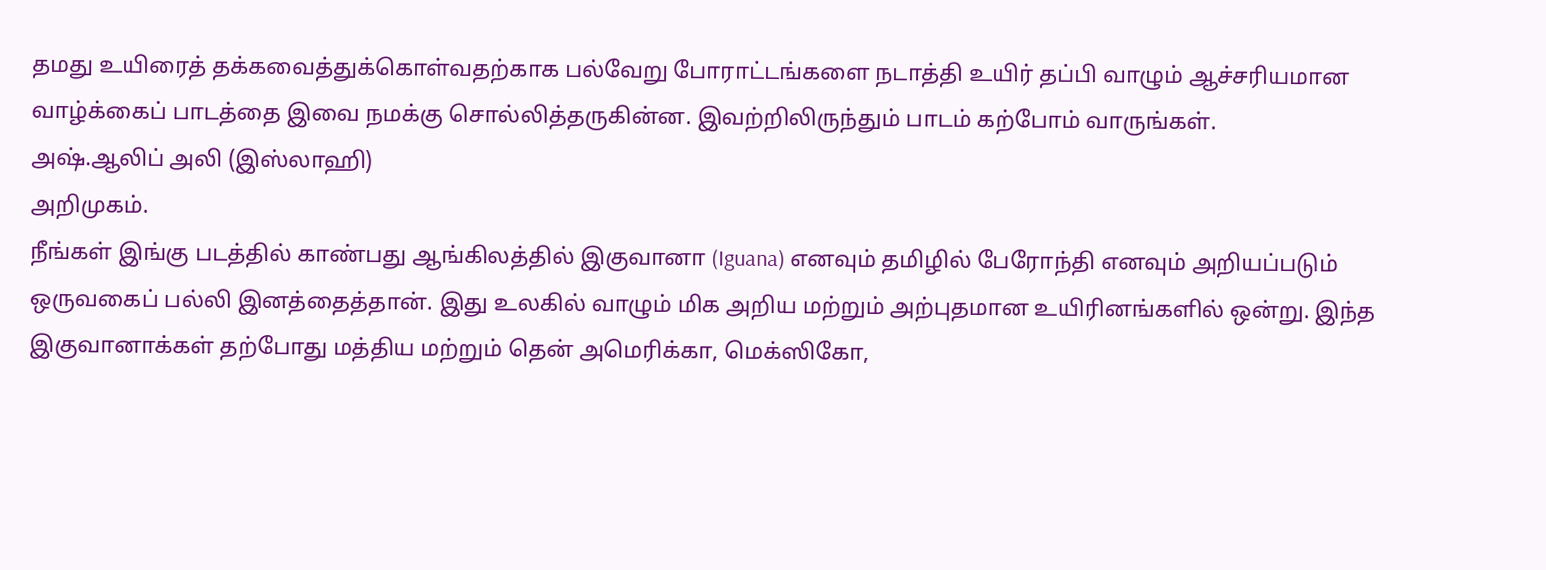தமது உயிரைத் தக்கவைத்துக்கொள்வதற்காக பல்வேறு போராட்டங்களை நடாத்தி உயிர் தப்பி வாழும் ஆச்சரியமான வாழ்க்கைப் பாடத்தை இவை நமக்கு சொல்லித்தருகின்ன. இவற்றிலிருந்தும் பாடம் கற்போம் வாருங்கள்.
அஷ்.ஆலிப் அலி (இஸ்லாஹி)
அறிமுகம்.
நீங்கள் இங்கு படத்தில் காண்பது ஆங்கிலத்தில் இகுவானா (Iguana) எனவும் தமிழில் பேரோந்தி எனவும் அறியப்படும் ஒருவகைப் பல்லி இனத்தைத்தான். இது உலகில் வாழும் மிக அறிய மற்றும் அற்புதமான உயிரினங்களில் ஒன்று. இந்த இகுவானாக்கள் தற்போது மத்திய மற்றும் தென் அமெரிக்கா, மெக்ஸிகோ,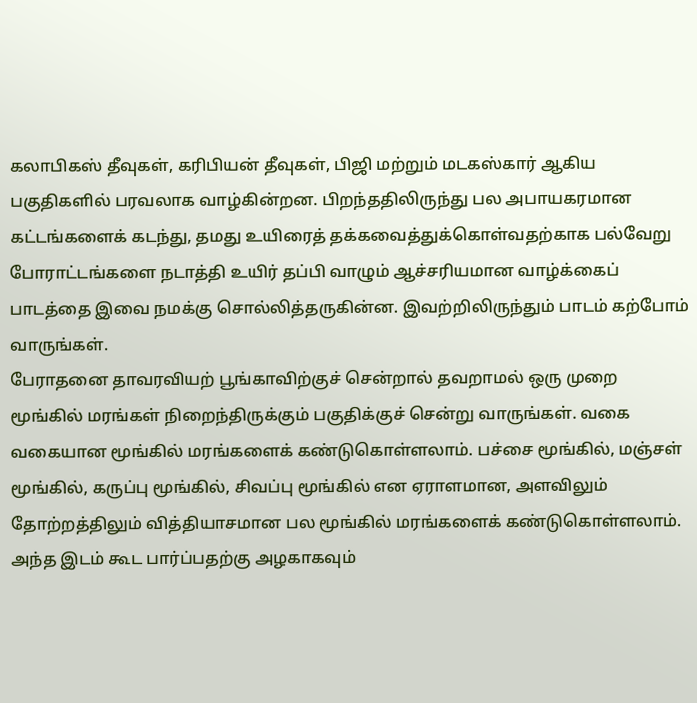கலாபிகஸ் தீவுகள், கரிபியன் தீவுகள், பிஜி மற்றும் மடகஸ்கார் ஆகிய பகுதிகளில் பரவலாக வாழ்கின்றன. பிறந்ததிலிருந்து பல அபாயகரமான கட்டங்களைக் கடந்து, தமது உயிரைத் தக்கவைத்துக்கொள்வதற்காக பல்வேறு போராட்டங்களை நடாத்தி உயிர் தப்பி வாழும் ஆச்சரியமான வாழ்க்கைப் பாடத்தை இவை நமக்கு சொல்லித்தருகின்ன. இவற்றிலிருந்தும் பாடம் கற்போம் வாருங்கள்.
பேராதனை தாவரவியற் பூங்காவிற்குச் சென்றால் தவறாமல் ஒரு முறை மூங்கில் மரங்கள் நிறைந்திருக்கும் பகுதிக்குச் சென்று வாருங்கள். வகை வகையான மூங்கில் மரங்களைக் கண்டுகொள்ளலாம். பச்சை மூங்கில், மஞ்சள் மூங்கில், கருப்பு மூங்கில், சிவப்பு மூங்கில் என ஏராளமான, அளவிலும் தோற்றத்திலும் வித்தியாசமான பல மூங்கில் மரங்களைக் கண்டுகொள்ளலாம். அந்த இடம் கூட பார்ப்பதற்கு அழகாகவும்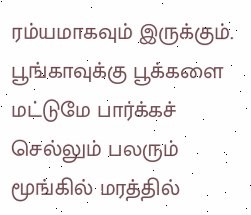ரம்யமாகவும் இருக்கும். பூங்காவுக்கு பூக்களை மட்டுமே பார்க்கச் செல்லும் பலரும் மூங்கில் மரத்தில்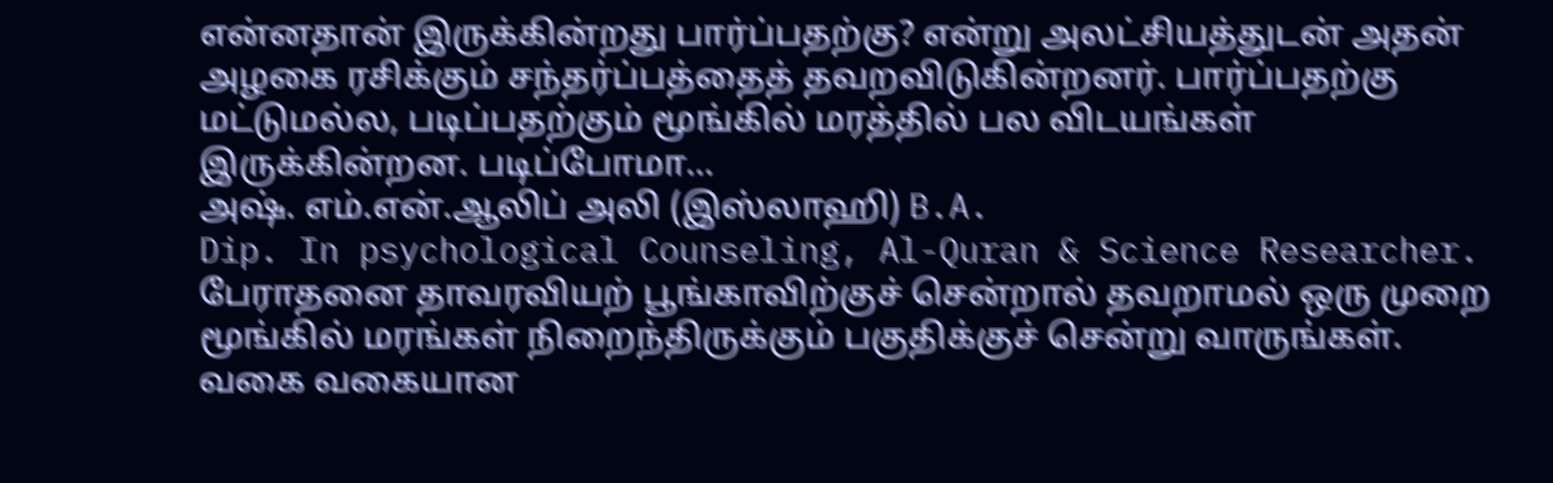என்னதான் இருக்கின்றது பார்ப்பதற்கு? என்று அலட்சியத்துடன் அதன் அழகை ரசிக்கும் சந்தர்ப்பத்தைத் தவறவிடுகின்றனர். பார்ப்பதற்கு மட்டுமல்ல, படிப்பதற்கும் மூங்கில் மரத்தில் பல விடயங்கள் இருக்கின்றன. படிப்போமா…
அஷ். எம்.என்.ஆலிப் அலி (இஸ்லாஹி) B.A.
Dip. In psychological Counseling, Al-Quran & Science Researcher.
பேராதனை தாவரவியற் பூங்காவிற்குச் சென்றால் தவறாமல் ஒரு முறை மூங்கில் மரங்கள் நிறைந்திருக்கும் பகுதிக்குச் சென்று வாருங்கள். வகை வகையான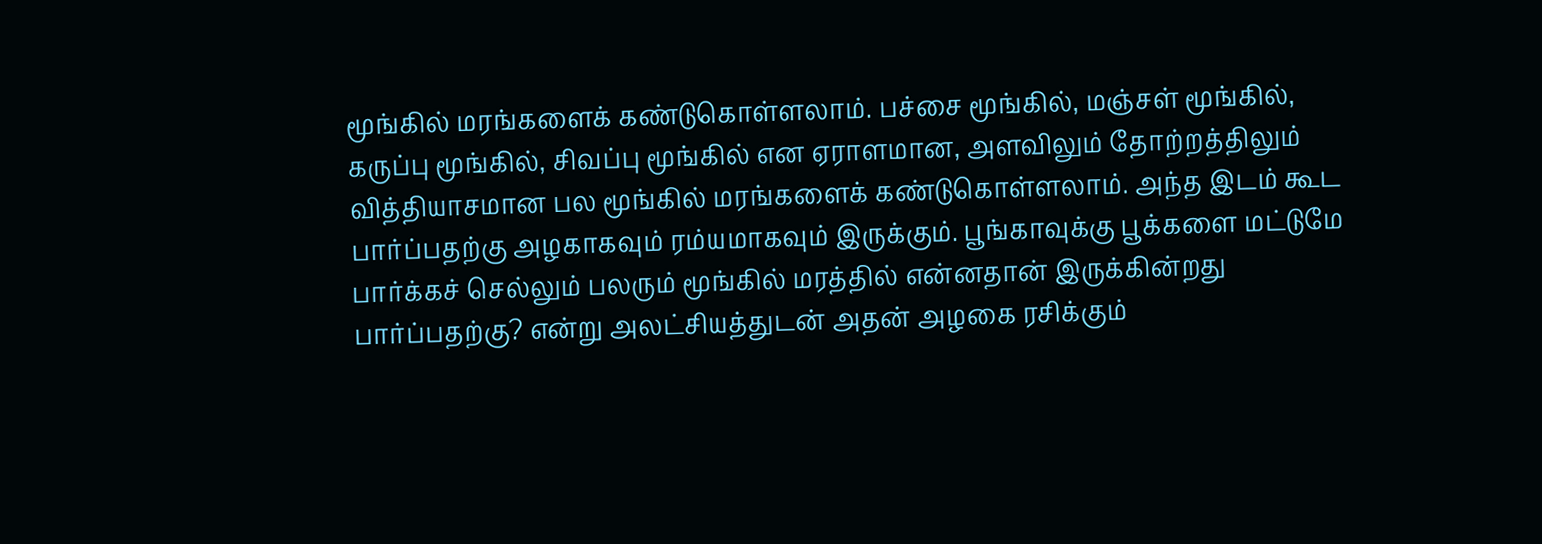மூங்கில் மரங்களைக் கண்டுகொள்ளலாம். பச்சை மூங்கில், மஞ்சள் மூங்கில், கருப்பு மூங்கில், சிவப்பு மூங்கில் என ஏராளமான, அளவிலும் தோற்றத்திலும் வித்தியாசமான பல மூங்கில் மரங்களைக் கண்டுகொள்ளலாம். அந்த இடம் கூட பார்ப்பதற்கு அழகாகவும் ரம்யமாகவும் இருக்கும். பூங்காவுக்கு பூக்களை மட்டுமே பார்க்கச் செல்லும் பலரும் மூங்கில் மரத்தில் என்னதான் இருக்கின்றது பார்ப்பதற்கு? என்று அலட்சியத்துடன் அதன் அழகை ரசிக்கும்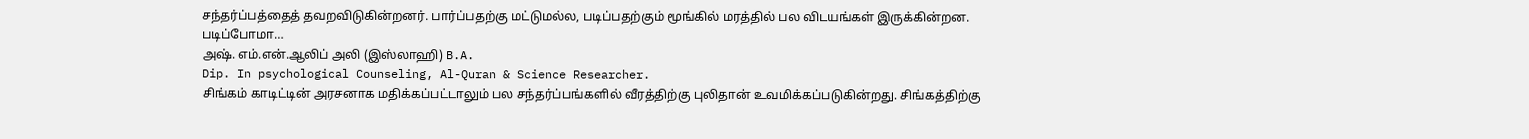சந்தர்ப்பத்தைத் தவறவிடுகின்றனர். பார்ப்பதற்கு மட்டுமல்ல, படிப்பதற்கும் மூங்கில் மரத்தில் பல விடயங்கள் இருக்கின்றன. படிப்போமா…
அஷ். எம்.என்.ஆலிப் அலி (இஸ்லாஹி) B.A.
Dip. In psychological Counseling, Al-Quran & Science Researcher.
சிங்கம் காடிட்டின் அரசனாக மதிக்கப்பட்டாலும் பல சந்தர்ப்பங்களில் வீரத்திற்கு புலிதான் உவமிக்கப்படுகின்றது. சிங்கத்திற்கு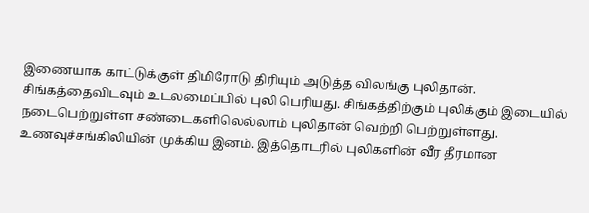இணையாக காட்டுக்குள் திமிரோடு திரியும் அடுத்த விலங்கு புலிதான். சிங்கத்தைவிடவும் உடலமைப்பில் புலி பெரியது. சிங்கத்திற்கும் புலிக்கும் இடையில் நடைபெற்றுள்ள சண்டைகளிலெல்லாம் புலிதான் வெற்றி பெற்றுள்ளது. உணவுச்சங்கிலியின் முக்கிய இனம். இத்தொடரில் புலிகளின் வீர தீரமான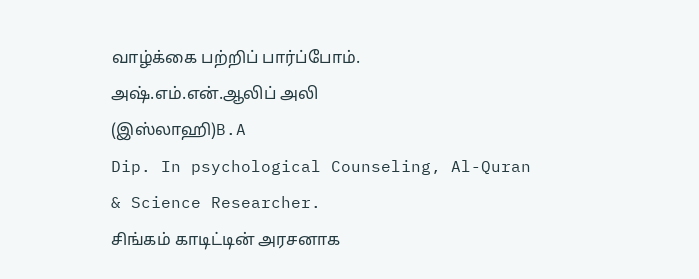வாழ்க்கை பற்றிப் பார்ப்போம்.
அஷ்.எம்.என்.ஆலிப் அலி
(இஸ்லாஹி)B.A
Dip. In psychological Counseling, Al-Quran
& Science Researcher.
சிங்கம் காடிட்டின் அரசனாக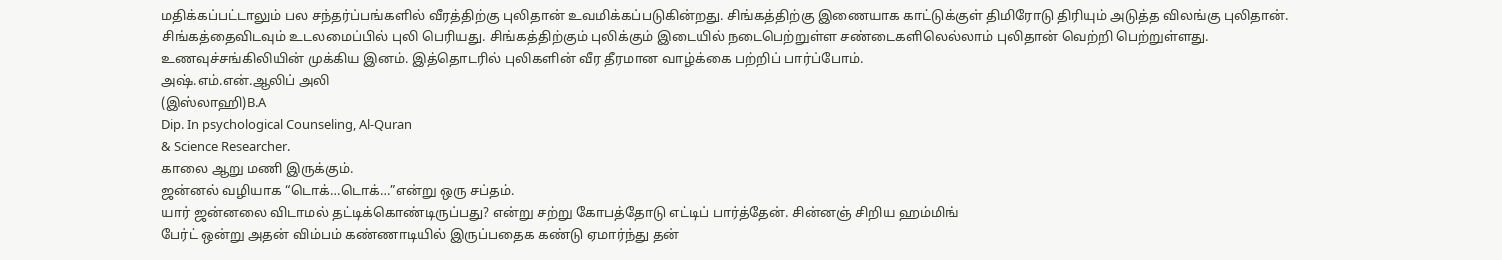மதிக்கப்பட்டாலும் பல சந்தர்ப்பங்களில் வீரத்திற்கு புலிதான் உவமிக்கப்படுகின்றது. சிங்கத்திற்கு இணையாக காட்டுக்குள் திமிரோடு திரியும் அடுத்த விலங்கு புலிதான். சிங்கத்தைவிடவும் உடலமைப்பில் புலி பெரியது. சிங்கத்திற்கும் புலிக்கும் இடையில் நடைபெற்றுள்ள சண்டைகளிலெல்லாம் புலிதான் வெற்றி பெற்றுள்ளது. உணவுச்சங்கிலியின் முக்கிய இனம். இத்தொடரில் புலிகளின் வீர தீரமான வாழ்க்கை பற்றிப் பார்ப்போம்.
அஷ்.எம்.என்.ஆலிப் அலி
(இஸ்லாஹி)B.A
Dip. In psychological Counseling, Al-Quran
& Science Researcher.
காலை ஆறு மணி இருக்கும்.
ஜன்னல் வழியாக “டொக்…டொக்…”என்று ஒரு சப்தம்.
யார் ஜன்னலை விடாமல் தட்டிக்கொண்டிருப்பது? என்று சற்று கோபத்தோடு எட்டிப் பார்த்தேன். சின்னஞ் சிறிய ஹம்மிங்
பேர்ட் ஒன்று அதன் விம்பம் கண்ணாடியில் இருப்பதைக கண்டு ஏமார்ந்து தன்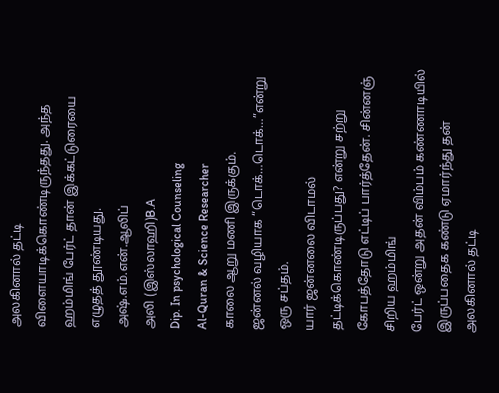அலகினால் தட்டி
விளையாடிக்கொண்டிருந்தது. அந்த ஹம்மிங் பேர்ட் தான் இக்கட்டுரையை எழுதத் தூண்டியது.
அஷ்.எம்.என்.ஆலிப்
அலி (இஸ்லாஹி)B.A
Dip. In psychological Counseling
Al-Quran & Science Researcher
காலை ஆறு மணி இருக்கும்.
ஜன்னல் வழியாக “டொக்…டொக்…”என்று ஒரு சப்தம்.
யார் ஜன்னலை விடாமல் தட்டிக்கொண்டிருப்பது? என்று சற்று கோபத்தோடு எட்டிப் பார்த்தேன். சின்னஞ் சிறிய ஹம்மிங்
பேர்ட் ஒன்று அதன் விம்பம் கண்ணாடியில் இருப்பதைக கண்டு ஏமார்ந்து தன் அலகினால் தட்டி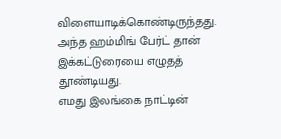விளையாடிக்கொண்டிருந்தது. அந்த ஹம்மிங் பேர்ட் தான் இக்கட்டுரையை எழுதத் தூண்டியது.
எமது இலங்கை நாட்டின்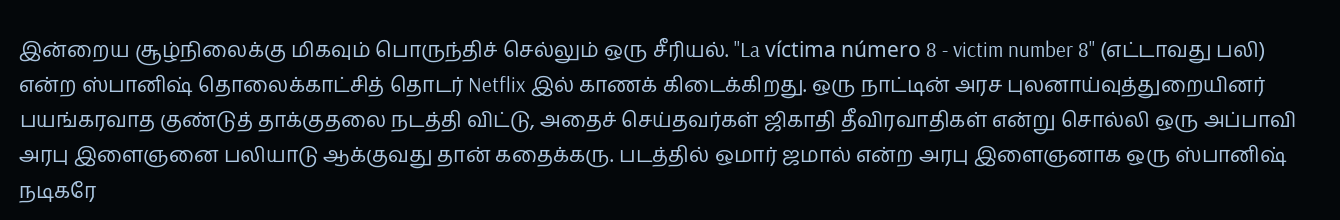இன்றைய சூழ்நிலைக்கு மிகவும் பொருந்திச் செல்லும் ஒரு சீரியல். "La víctima número 8 - victim number 8" (எட்டாவது பலி) என்ற ஸ்பானிஷ் தொலைக்காட்சித் தொடர் Netflix இல் காணக் கிடைக்கிறது. ஒரு நாட்டின் அரச புலனாய்வுத்துறையினர் பயங்கரவாத குண்டுத் தாக்குதலை நடத்தி விட்டு, அதைச் செய்தவர்கள் ஜிகாதி தீவிரவாதிகள் என்று சொல்லி ஒரு அப்பாவி அரபு இளைஞனை பலியாடு ஆக்குவது தான் கதைக்கரு. படத்தில் ஒமார் ஜமால் என்ற அரபு இளைஞனாக ஒரு ஸ்பானிஷ் நடிகரே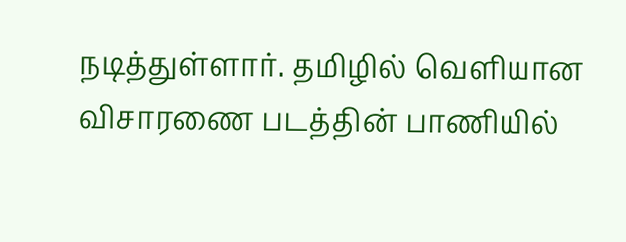நடித்துள்ளார். தமிழில் வெளியான விசாரணை படத்தின் பாணியில்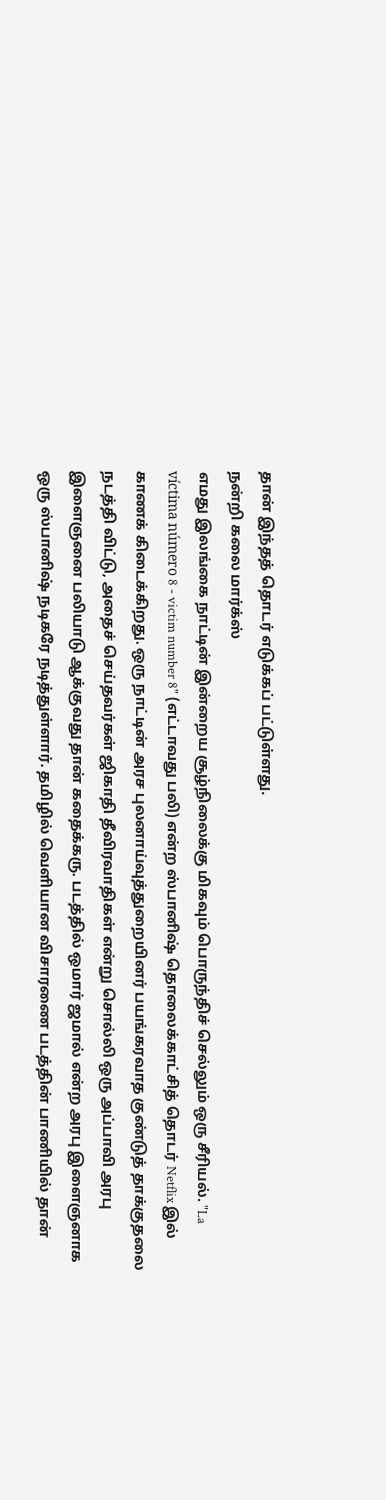தான் இந்தத் தொடர் எடுக்கப் பட்டுள்ளது.
நன்றி கலை மார்க்ஸ்
எமது இலங்கை நாட்டின் இன்றைய சூழ்நிலைக்கு மிகவும் பொருந்திச் செல்லும் ஒரு சீரியல். "La víctima número 8 - victim number 8" (எட்டாவது பலி) என்ற ஸ்பானிஷ் தொலைக்காட்சித் தொடர் Netflix இல் காணக் கிடைக்கிறது. ஒரு நாட்டின் அரச புலனாய்வுத்துறையினர் பயங்கரவாத குண்டுத் தாக்குதலை நடத்தி விட்டு, அதைச் செய்தவர்கள் ஜிகாதி தீவிரவாதிகள் என்று சொல்லி ஒரு அப்பாவி அரபு இளைஞனை பலியாடு ஆக்குவது தான் கதைக்கரு. படத்தில் ஒமார் ஜமால் என்ற அரபு இளைஞனாக ஒரு ஸ்பானிஷ் நடிகரே நடித்துள்ளார். தமிழில் வெளியான விசாரணை படத்தின் பாணியில் தான்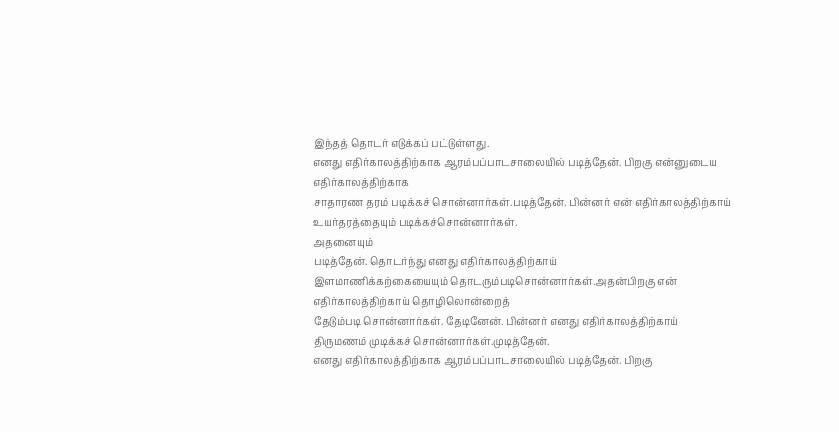இந்தத் தொடர் எடுக்கப் பட்டுள்ளது.
எனது எதிர்காலத்திற்காக ஆரம்பப்பாடசாலையில் படித்தேன். பிறகு என்னுடைய எதிர்காலத்திற்காக
சாதாரண தரம் படிக்கச் சொன்னார்கள்.படித்தேன். பின்னர் என் எதிர்காலத்திற்காய் உயர்தரத்தையும் படிக்கச்சொன்னார்கள்.
அதனையும்
படித்தேன். தொடர்ந்து எனது எதிர்காலத்திற்காய்
இளமாணிக்கற்கையையும் தொடரும்படிசொன்னார்கள்.அதன்பிறகு என் எதிர்காலத்திற்காய் தொழிலொன்றைத்
தேடும்படி சொன்னார்கள். தேடினேன். பின்னர் எனது எதிர்காலத்திற்காய்
திருமணம் முடிக்கச் சொன்னார்கள்.முடித்தேன்.
எனது எதிர்காலத்திற்காக ஆரம்பப்பாடசாலையில் படித்தேன். பிறகு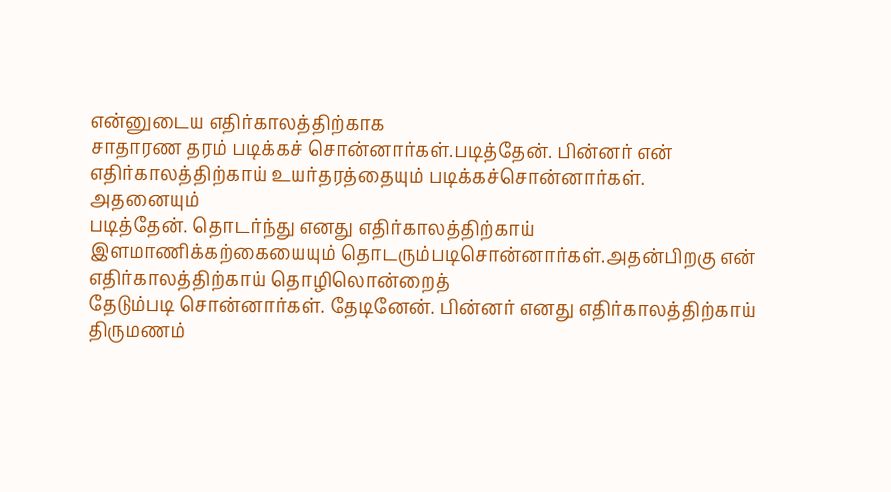என்னுடைய எதிர்காலத்திற்காக
சாதாரண தரம் படிக்கச் சொன்னார்கள்.படித்தேன். பின்னர் என் எதிர்காலத்திற்காய் உயர்தரத்தையும் படிக்கச்சொன்னார்கள்.
அதனையும்
படித்தேன். தொடர்ந்து எனது எதிர்காலத்திற்காய்
இளமாணிக்கற்கையையும் தொடரும்படிசொன்னார்கள்.அதன்பிறகு என் எதிர்காலத்திற்காய் தொழிலொன்றைத்
தேடும்படி சொன்னார்கள். தேடினேன். பின்னர் எனது எதிர்காலத்திற்காய்
திருமணம்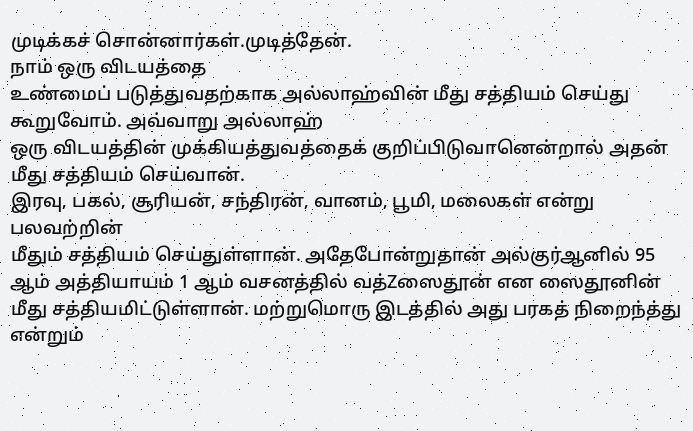முடிக்கச் சொன்னார்கள்.முடித்தேன்.
நாம் ஒரு விடயத்தை
உண்மைப் படுத்துவதற்காக அல்லாஹ்வின் மீது சத்தியம் செய்து கூறுவோம். அவ்வாறு அல்லாஹ்
ஒரு விடயத்தின் முக்கியத்துவத்தைக் குறிப்பிடுவானென்றால் அதன் மீது சத்தியம் செய்வான்.
இரவு, பகல், சூரியன், சந்திரன், வானம், பூமி, மலைகள் என்று பலவற்றின்
மீதும் சத்தியம் செய்துள்ளான். அதேபோன்றுதான் அல்குர்ஆனில் 95 ஆம் அத்தியாயம் 1 ஆம் வசனத்தில் வத்Zஸைதூன் என ஸைதூனின்
மீது சத்தியமிட்டுள்ளான். மற்றுமொரு இடத்தில் அது பரகத் நிறைந்த்து என்றும்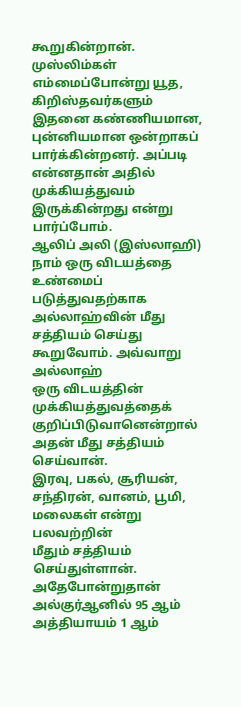கூறுகின்றான்.
முஸ்லிம்கள் எம்மைப்போன்று யூத, கிறிஸ்தவர்களும் இதனை கண்ணியமான, புன்னியமான ஒன்றாகப்
பார்க்கின்றனர். அப்படி என்னதான் அதில் முக்கியத்துவம் இருக்கின்றது என்று பார்ப்போம்.
ஆலிப் அலி (இஸ்லாஹி)
நாம் ஒரு விடயத்தை
உண்மைப் படுத்துவதற்காக அல்லாஹ்வின் மீது சத்தியம் செய்து கூறுவோம். அவ்வாறு அல்லாஹ்
ஒரு விடயத்தின் முக்கியத்துவத்தைக் குறிப்பிடுவானென்றால் அதன் மீது சத்தியம் செய்வான்.
இரவு, பகல், சூரியன், சந்திரன், வானம், பூமி, மலைகள் என்று பலவற்றின்
மீதும் சத்தியம் செய்துள்ளான். அதேபோன்றுதான் அல்குர்ஆனில் 95 ஆம் அத்தியாயம் 1 ஆம்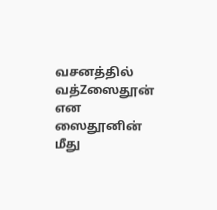வசனத்தில் வத்Zஸைதூன் என ஸைதூனின்
மீது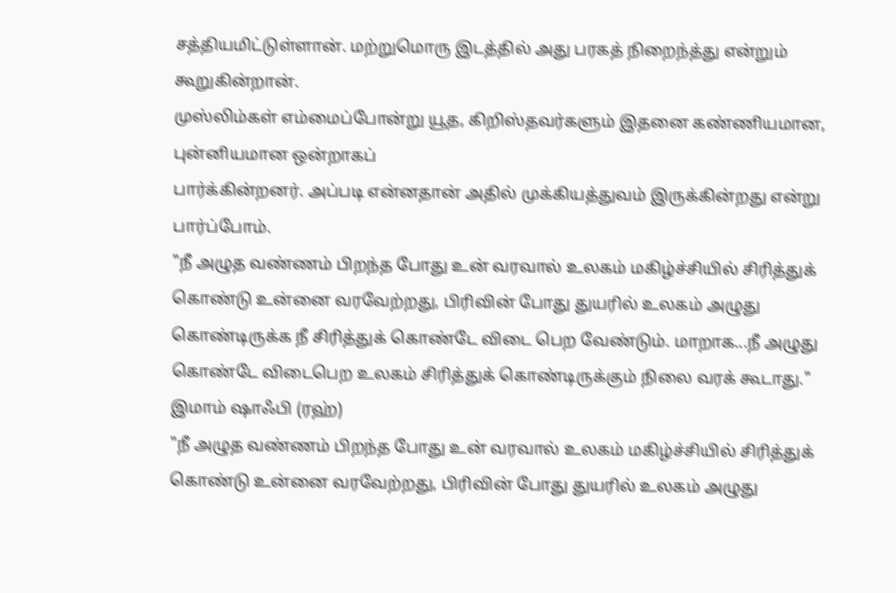சத்தியமிட்டுள்ளான். மற்றுமொரு இடத்தில் அது பரகத் நிறைந்த்து என்றும் கூறுகின்றான்.
முஸ்லிம்கள் எம்மைப்போன்று யூத, கிறிஸ்தவர்களும் இதனை கண்ணியமான, புன்னியமான ஒன்றாகப்
பார்க்கின்றனர். அப்படி என்னதான் அதில் முக்கியத்துவம் இருக்கின்றது என்று பார்ப்போம்.
"நீ அழுத வண்ணம் பிறந்த போது உன் வரவால் உலகம் மகிழ்ச்சியில் சிரித்துக் கொண்டு உன்னை வரவேற்றது, பிரிவின் போது துயரில் உலகம் அழுது கொண்டிருக்க நீ சிரித்துக் கொண்டே விடை பெற வேண்டும். மாறாக...நீ அழுது கொண்டே விடைபெற உலகம் சிரித்துக் கொண்டிருக்கும் நிலை வரக் கூடாது."
இமாம் ஷாஃபி (ரஹ்)
"நீ அழுத வண்ணம் பிறந்த போது உன் வரவால் உலகம் மகிழ்ச்சியில் சிரித்துக் கொண்டு உன்னை வரவேற்றது, பிரிவின் போது துயரில் உலகம் அழுது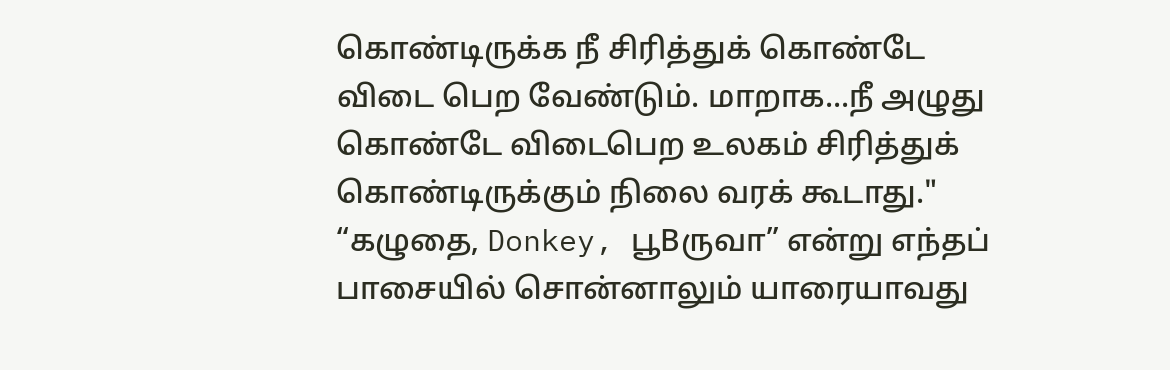கொண்டிருக்க நீ சிரித்துக் கொண்டே விடை பெற வேண்டும். மாறாக...நீ அழுது கொண்டே விடைபெற உலகம் சிரித்துக் கொண்டிருக்கும் நிலை வரக் கூடாது."
“கழுதை, Donkey, பூBருவா” என்று எந்தப் பாசையில் சொன்னாலும் யாரையாவது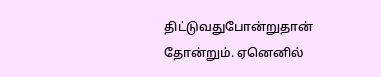திட்டுவதுபோன்றுதான் தோன்றும். ஏனெனில்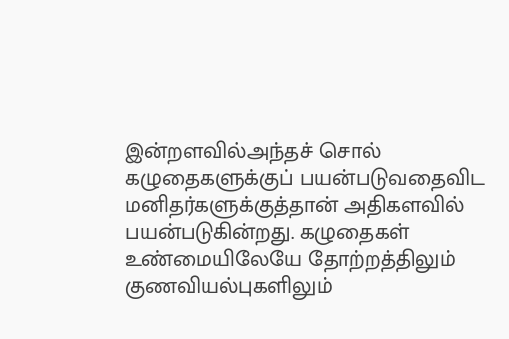இன்றளவில்அந்தச் சொல் கழுதைகளுக்குப் பயன்படுவதைவிட
மனிதர்களுக்குத்தான் அதிகளவில் பயன்படுகின்றது. கழுதைகள் உண்மையிலேயே தோற்றத்திலும்
குணவியல்புகளிலும்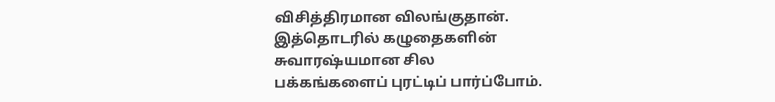விசித்திரமான விலங்குதான். இத்தொடரில் கழுதைகளின் சுவாரஷ்யமான சில
பக்கங்களைப் புரட்டிப் பார்ப்போம்.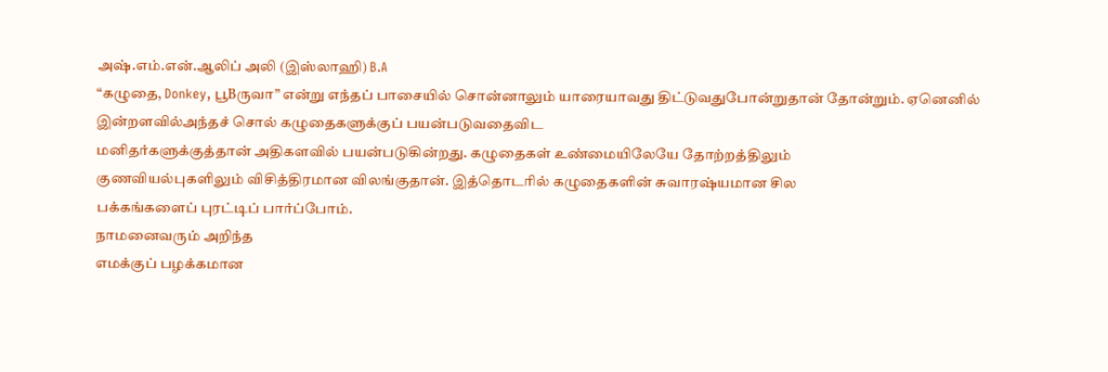அஷ்.எம்.என்.ஆலிப் அலி (இஸ்லாஹி) B.A
“கழுதை, Donkey, பூBருவா” என்று எந்தப் பாசையில் சொன்னாலும் யாரையாவது திட்டுவதுபோன்றுதான் தோன்றும். ஏனெனில்
இன்றளவில்அந்தச் சொல் கழுதைகளுக்குப் பயன்படுவதைவிட
மனிதர்களுக்குத்தான் அதிகளவில் பயன்படுகின்றது. கழுதைகள் உண்மையிலேயே தோற்றத்திலும்
குணவியல்புகளிலும் விசித்திரமான விலங்குதான். இத்தொடரில் கழுதைகளின் சுவாரஷ்யமான சில
பக்கங்களைப் புரட்டிப் பார்ப்போம்.
நாமனைவரும் அறிந்த
எமக்குப் பழக்கமான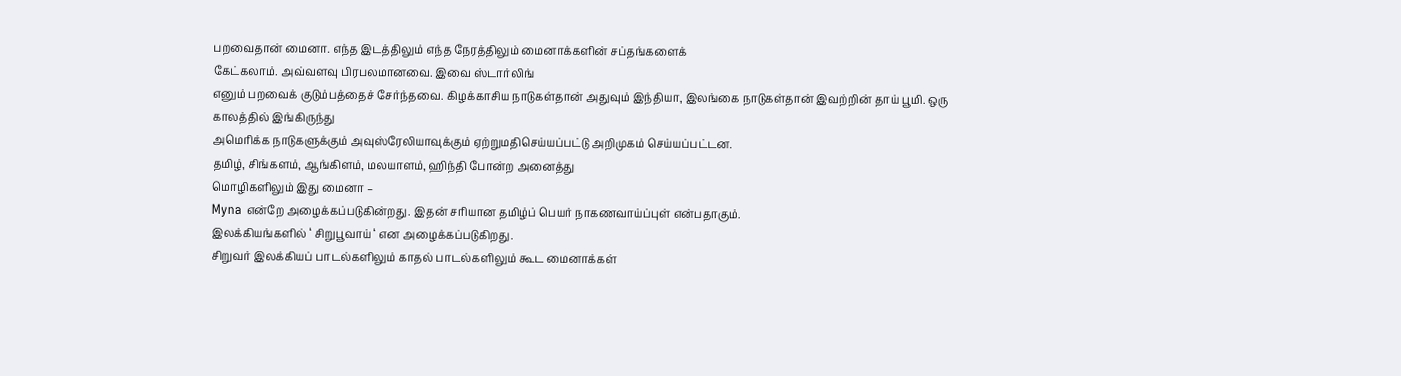பறவைதான் மைனா. எந்த இடத்திலும் எந்த நேரத்திலும் மைனாக்களின் சப்தங்களைக்
கேட்கலாம். அவ்வளவு பிரபலமானவை. இவை ஸ்டார்லிங்
எனும் பறவைக் குடும்பத்தைச் சேர்ந்தவை. கிழக்காசிய நாடுகள்தான் அதுவும் இந்தியா, இலங்கை நாடுகள்தான் இவற்றின் தாய் பூமி. ஒரு காலத்தில் இங்கிருந்து
அமெரிக்க நாடுகளுக்கும் அவுஸ்ரேலியாவுக்கும் ஏற்றுமதிசெய்யப்பட்டு அறிமுகம் செய்யப்பட்டன.
தமிழ், சிங்களம், ஆங்கிளம், மலயாளம், ஹிந்தி போன்ற அனைத்து
மொழிகளிலும் இது மைனா –
Myna என்றே அழைக்கப்படுகின்றது. இதன் சரியான தமிழ்ப் பெயர் நாகணவாய்ப்புள் என்பதாகும்.
இலக்கியங்களில் ‘ சிறுபூவாய் ‘ என அழைக்கப்படுகிறது.
சிறுவர் இலக்கியப் பாடல்களிலும் காதல் பாடல்களிலும் கூட மைனாக்கள்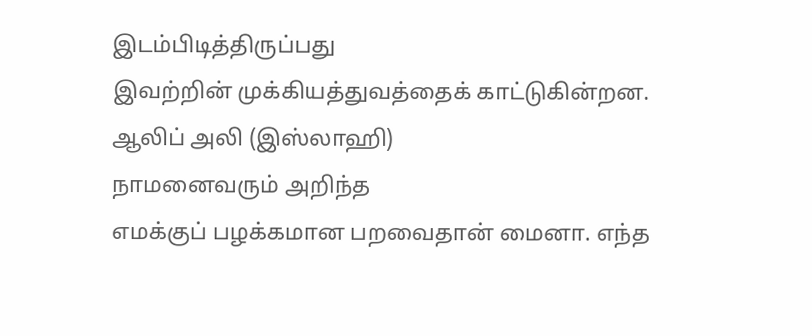இடம்பிடித்திருப்பது
இவற்றின் முக்கியத்துவத்தைக் காட்டுகின்றன.
ஆலிப் அலி (இஸ்லாஹி)
நாமனைவரும் அறிந்த
எமக்குப் பழக்கமான பறவைதான் மைனா. எந்த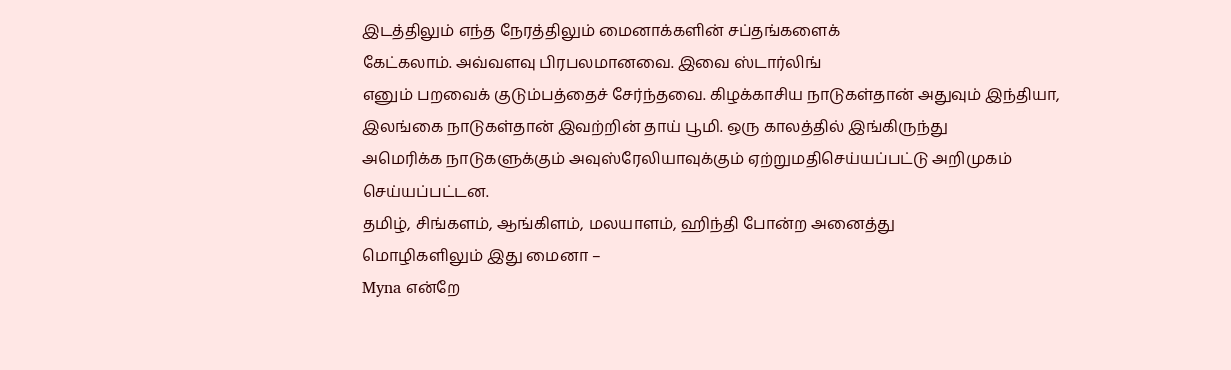இடத்திலும் எந்த நேரத்திலும் மைனாக்களின் சப்தங்களைக்
கேட்கலாம். அவ்வளவு பிரபலமானவை. இவை ஸ்டார்லிங்
எனும் பறவைக் குடும்பத்தைச் சேர்ந்தவை. கிழக்காசிய நாடுகள்தான் அதுவும் இந்தியா, இலங்கை நாடுகள்தான் இவற்றின் தாய் பூமி. ஒரு காலத்தில் இங்கிருந்து
அமெரிக்க நாடுகளுக்கும் அவுஸ்ரேலியாவுக்கும் ஏற்றுமதிசெய்யப்பட்டு அறிமுகம் செய்யப்பட்டன.
தமிழ், சிங்களம், ஆங்கிளம், மலயாளம், ஹிந்தி போன்ற அனைத்து
மொழிகளிலும் இது மைனா –
Myna என்றே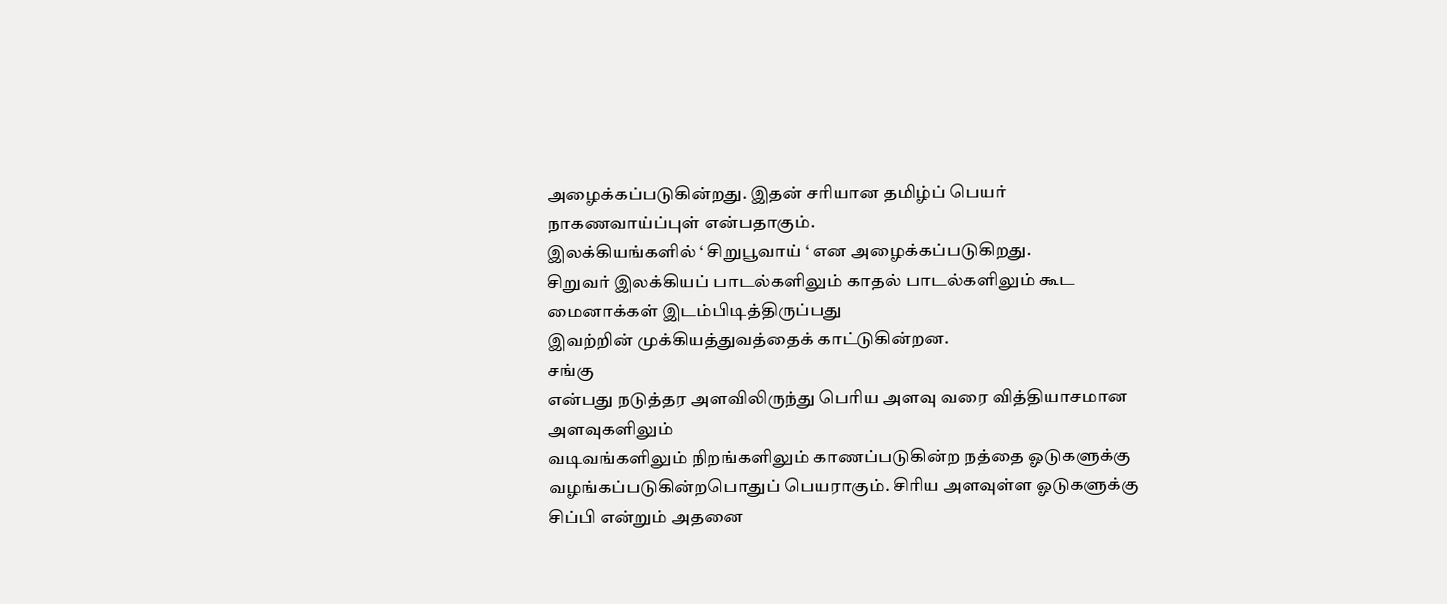அழைக்கப்படுகின்றது. இதன் சரியான தமிழ்ப் பெயர் நாகணவாய்ப்புள் என்பதாகும்.
இலக்கியங்களில் ‘ சிறுபூவாய் ‘ என அழைக்கப்படுகிறது.
சிறுவர் இலக்கியப் பாடல்களிலும் காதல் பாடல்களிலும் கூட மைனாக்கள் இடம்பிடித்திருப்பது
இவற்றின் முக்கியத்துவத்தைக் காட்டுகின்றன.
சங்கு
என்பது நடுத்தர அளவிலிருந்து பெரிய அளவு வரை வித்தியாசமான அளவுகளிலும்
வடிவங்களிலும் நிறங்களிலும் காணப்படுகின்ற நத்தை ஓடுகளுக்கு வழங்கப்படுகின்றபொதுப் பெயராகும். சிரிய அளவுள்ள ஓடுகளுக்கு
சிப்பி என்றும் அதனை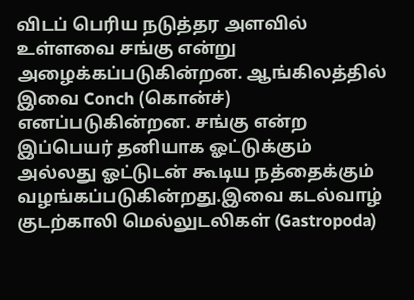விடப் பெரிய நடுத்தர அளவில் உள்ளவை சங்கு என்று
அழைக்கப்படுகின்றன. ஆங்கிலத்தில் இவை Conch (கொன்ச்) எனப்படுகின்றன. சங்கு என்ற
இப்பெயர் தனியாக ஓட்டுக்கும் அல்லது ஓட்டுடன் கூடிய நத்தைக்கும்
வழங்கப்படுகின்றது.இவை கடல்வாழ் குடற்காலி மெல்லுடலிகள் (Gastropoda)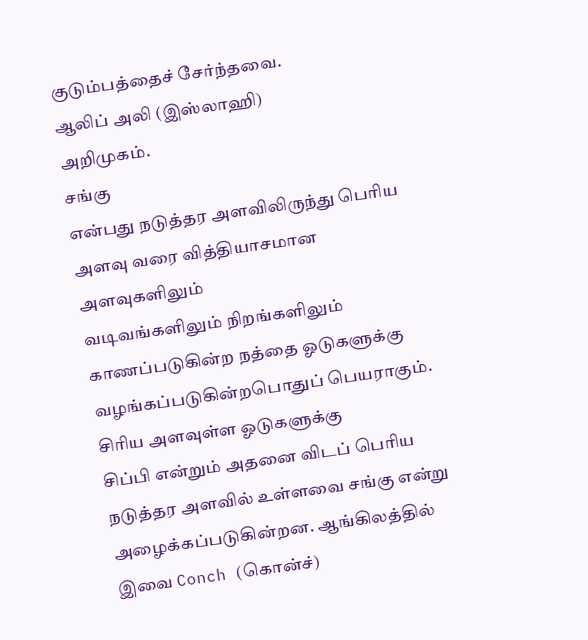குடும்பத்தைச் சேர்ந்தவை.
ஆலிப் அலி (இஸ்லாஹி)
அறிமுகம்.
சங்கு
என்பது நடுத்தர அளவிலிருந்து பெரிய அளவு வரை வித்தியாசமான அளவுகளிலும்
வடிவங்களிலும் நிறங்களிலும் காணப்படுகின்ற நத்தை ஓடுகளுக்கு வழங்கப்படுகின்றபொதுப் பெயராகும். சிரிய அளவுள்ள ஓடுகளுக்கு
சிப்பி என்றும் அதனை விடப் பெரிய நடுத்தர அளவில் உள்ளவை சங்கு என்று
அழைக்கப்படுகின்றன. ஆங்கிலத்தில் இவை Conch (கொன்ச்)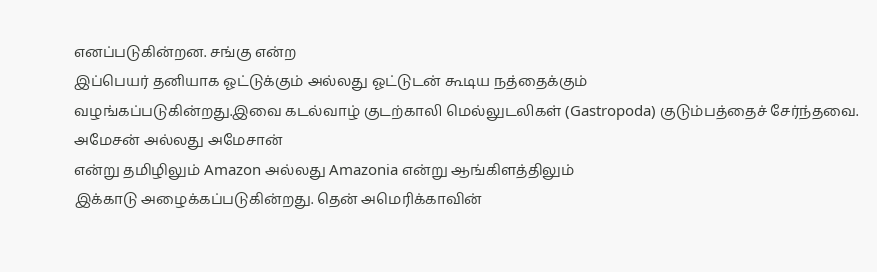எனப்படுகின்றன. சங்கு என்ற
இப்பெயர் தனியாக ஓட்டுக்கும் அல்லது ஓட்டுடன் கூடிய நத்தைக்கும்
வழங்கப்படுகின்றது.இவை கடல்வாழ் குடற்காலி மெல்லுடலிகள் (Gastropoda) குடும்பத்தைச் சேர்ந்தவை.
அமேசன் அல்லது அமேசான்
என்று தமிழிலும் Amazon அல்லது Amazonia என்று ஆங்கிளத்திலும்
இக்காடு அழைக்கப்படுகின்றது. தென் அமெரிக்காவின்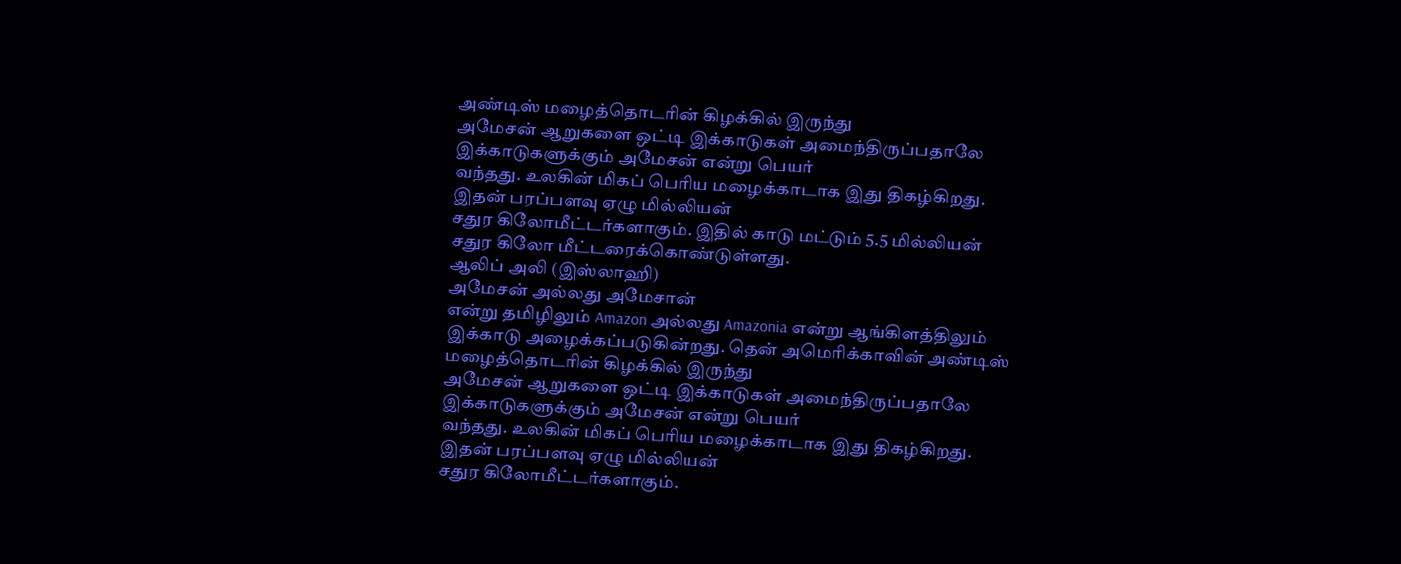அண்டிஸ் மழைத்தொடரின் கிழக்கில் இருந்து
அமேசன் ஆறுகளை ஒட்டி இக்காடுகள் அமைந்திருப்பதாலே இக்காடுகளுக்கும் அமேசன் என்று பெயர்
வந்தது. உலகின் மிகப் பெரிய மழைக்காடாக இது திகழ்கிறது. இதன் பரப்பளவு ஏழு மில்லியன்
சதுர கிலோமீட்டர்களாகும். இதில் காடு மட்டும் 5.5 மில்லியன் சதுர கிலோ மீட்டரைக்கொண்டுள்ளது.
ஆலிப் அலி (இஸ்லாஹி)
அமேசன் அல்லது அமேசான்
என்று தமிழிலும் Amazon அல்லது Amazonia என்று ஆங்கிளத்திலும்
இக்காடு அழைக்கப்படுகின்றது. தென் அமெரிக்காவின் அண்டிஸ் மழைத்தொடரின் கிழக்கில் இருந்து
அமேசன் ஆறுகளை ஒட்டி இக்காடுகள் அமைந்திருப்பதாலே இக்காடுகளுக்கும் அமேசன் என்று பெயர்
வந்தது. உலகின் மிகப் பெரிய மழைக்காடாக இது திகழ்கிறது. இதன் பரப்பளவு ஏழு மில்லியன்
சதுர கிலோமீட்டர்களாகும்.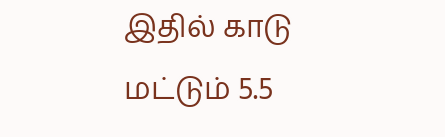இதில் காடு மட்டும் 5.5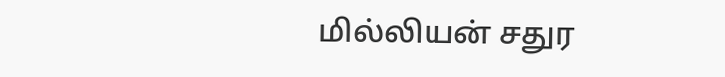மில்லியன் சதுர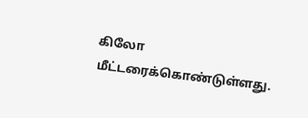கிலோ மீட்டரைக்கொண்டுள்ளது.